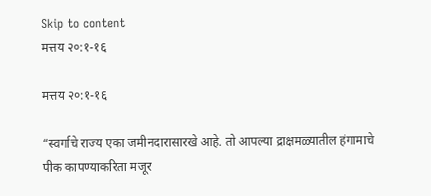Skip to content
मत्तय २०:१-१६

मत्तय २०:१-१६

“स्वर्गाचे राज्य एका जमीनदारासारखे आहे. तो आपल्या द्राक्षमळ्यातील हंगामाचे पीक कापण्याकरिता मजूर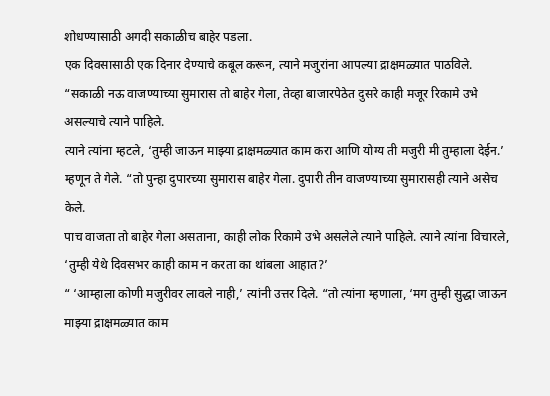शोधण्यासाठी अगदी सकाळीच बाहेर पडला.
एक दिवसासाठी एक दिनार देण्याचे कबूल करून, त्याने मजुरांना आपल्या द्राक्षमळ्यात पाठविले.
“सकाळी नऊ वाजण्याच्या सुमारास तो बाहेर गेला, तेव्हा बाजारपेठेत दुसरे काही मजूर रिकामे उभे असल्याचे त्याने पाहिले.
त्याने त्यांना म्हटले, ‘तुम्ही जाऊन माझ्या द्राक्षमळ्यात काम करा आणि योग्य ती मजुरी मी तुम्हाला देईन.’
म्हणून ते गेले. “तो पुन्हा दुपारच्या सुमारास बाहेर गेला. दुपारी तीन वाजण्याच्या सुमारासही त्याने असेच केले.
पाच वाजता तो बाहेर गेला असताना, काही लोक रिकामे उभे असलेले त्याने पाहिले. त्याने त्यांना विचारले, ‘तुम्ही येथे दिवसभर काही काम न करता का थांबला आहात?’
“ ‘आम्हाला कोणी मजुरीवर लावले नाही,’ त्यांनी उत्तर दिले. “तो त्यांना म्हणाला, ‘मग तुम्ही सुद्धा जाऊन माझ्या द्राक्षमळ्यात काम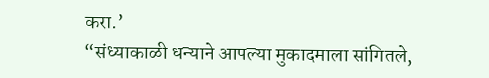करा.’
“संध्याकाळी धन्याने आपल्या मुकादमाला सांगितले,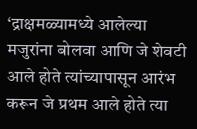‘द्राक्षमळ्यामध्ये आलेल्या मजुरांना बोलवा आणि जे शेवटी आले होते त्यांच्यापासून आरंभ करून जे प्रथम आले होते त्या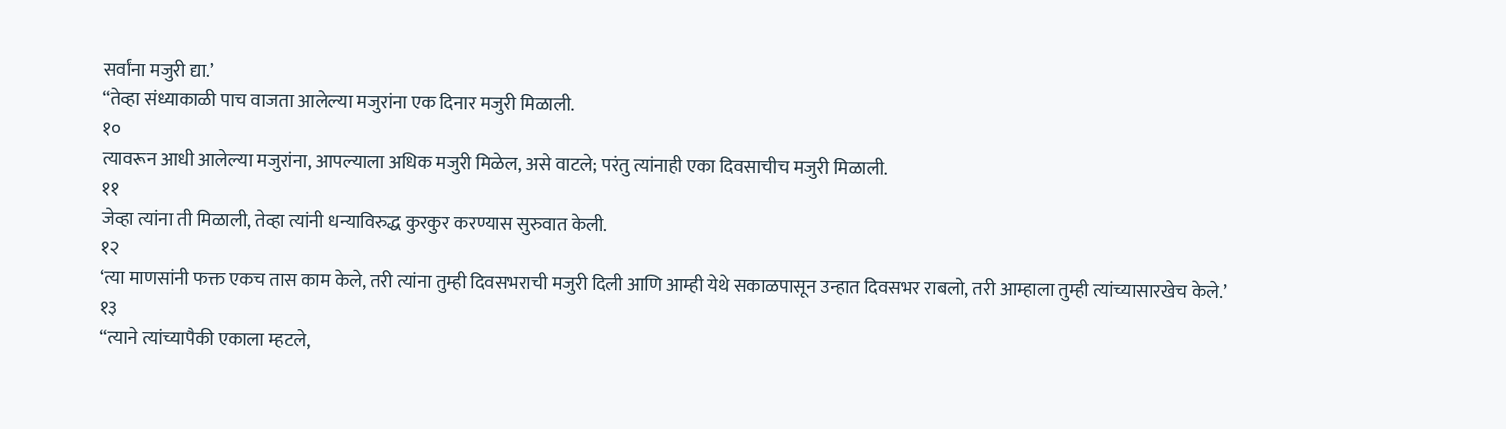सर्वांना मजुरी द्या.’
“तेव्हा संध्याकाळी पाच वाजता आलेल्या मजुरांना एक दिनार मजुरी मिळाली.
१०
त्यावरून आधी आलेल्या मजुरांना, आपल्याला अधिक मजुरी मिळेल, असे वाटले; परंतु त्यांनाही एका दिवसाचीच मजुरी मिळाली.
११
जेव्हा त्यांना ती मिळाली, तेव्हा त्यांनी धन्याविरुद्ध कुरकुर करण्यास सुरुवात केली.
१२
‘त्या माणसांनी फक्त एकच तास काम केले, तरी त्यांना तुम्ही दिवसभराची मजुरी दिली आणि आम्ही येथे सकाळपासून उन्हात दिवसभर राबलो, तरी आम्हाला तुम्ही त्यांच्यासारखेच केले.’
१३
“त्याने त्यांच्यापैकी एकाला म्हटले,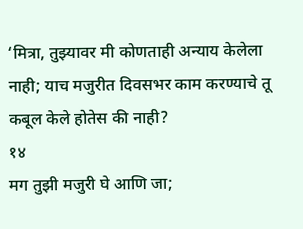‘मित्रा, तुझ्यावर मी कोणताही अन्याय केलेला नाही; याच मजुरीत दिवसभर काम करण्याचे तू कबूल केले होतेस की नाही?
१४
मग तुझी मजुरी घे आणि जा;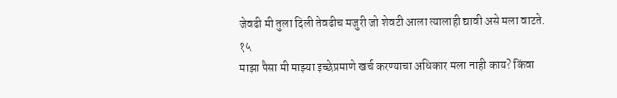जेवढी मी तुला दिली तेवढीच मजुरी जो शेवटी आला त्यालाही द्यावी असे मला वाटते.
१५
माझा पैसा मी माझ्या इच्छेप्रमाणे खर्च करण्याचा अधिकार मला नाही काय? किंवा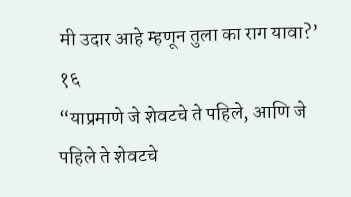मी उदार आहे म्हणून तुला का राग यावा?’
१६
“याप्रमाणे जे शेवटचे ते पहिले, आणि जे पहिले ते शेवटचे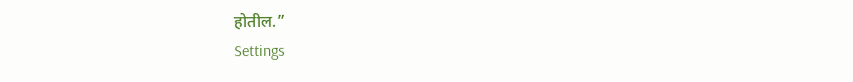होतील.”
Settings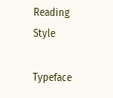Reading Style

Typeface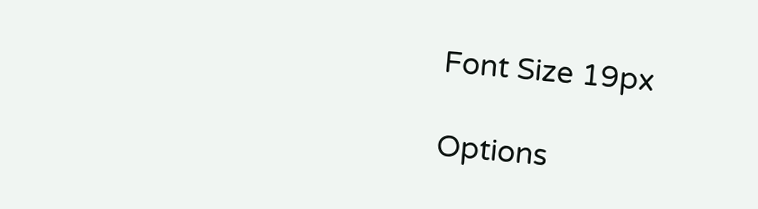Font Size 19px

Options